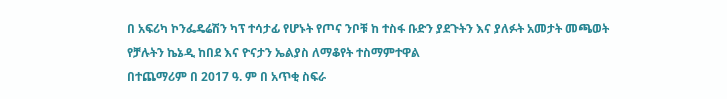በ አፍሪካ ኮንፌዴሬሽን ካፕ ተሳታፊ የሆኑት የጦና ንቦቹ ከ ተስፋ ቡድን ያደጉትን እና ያለፉት አመታት መጫወት የቻሉትን ኬኔዲ ከበደ እና ዮናታን ኤልያስ ለማቆየት ተስማምተዋል
በተጨማሪም በ 2017 ዓ. ም በ አጥቂ ስፍራ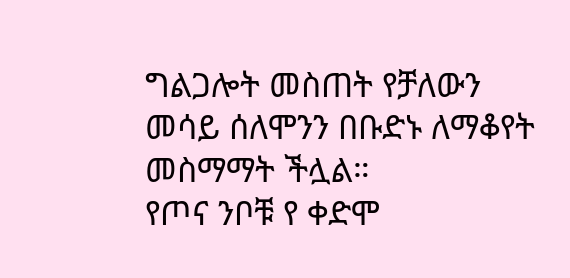ግልጋሎት መስጠት የቻለውን መሳይ ሰለሞንን በቡድኑ ለማቆየት መስማማት ችሏል።
የጦና ንቦቹ የ ቀድሞ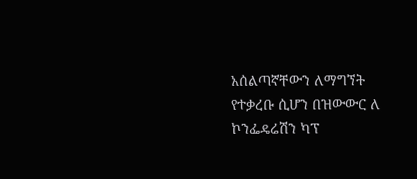አሰልጣኛቸውን ለማግኘት የተቃረቡ ሲሆን በዝውውር ለ ኮንፌዴሬሽን ካፕ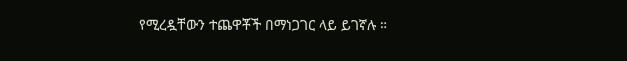የሚረዷቸውን ተጨዋቾች በማነጋገር ላይ ይገኛሉ ።